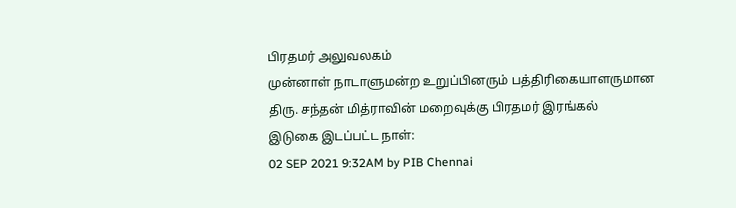பிரதமர் அலுவலகம்
முன்னாள் நாடாளுமன்ற உறுப்பினரும் பத்திரிகையாளருமான திரு. சந்தன் மித்ராவின் மறைவுக்கு பிரதமர் இரங்கல்
இடுகை இடப்பட்ட நாள்:
02 SEP 2021 9:32AM by PIB Chennai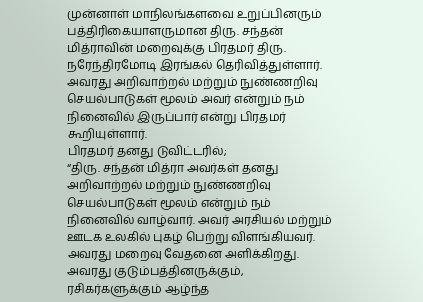முன்னாள் மாநிலங்களவை உறுப்பினரும் பத்திரிகையாளருமான திரு. சந்தன் மித்ராவின் மறைவுக்கு பிரதமர் திரு. நரேந்திரமோடி இரங்கல் தெரிவித்துள்ளார். அவரது அறிவாற்றல் மற்றும் நுண்ணறிவு செயல்பாடுகள் மூலம் அவர் என்றும் நம் நினைவில் இருப்பார் என்று பிரதமர் கூறியுள்ளார்.
பிரதமர் தனது டுவிட்டரில்;
“திரு. சந்தன் மித்ரா அவர்கள் தனது அறிவாற்றல் மற்றும் நுண்ணறிவு செயல்பாடுகள் மூலம் என்றும் நம் நினைவில் வாழ்வார். அவர் அரசியல் மற்றும் ஊடக உலகில் புகழ் பெற்று விளங்கியவர். அவரது மறைவு வேதனை அளிக்கிறது. அவரது குடும்பத்தினருக்கும், ரசிகர்களுக்கும் ஆழ்ந்த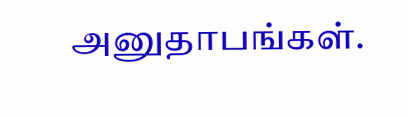அனுதாபங்கள்.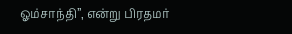ஓம்சாந்தி”, என்று பிரதமர்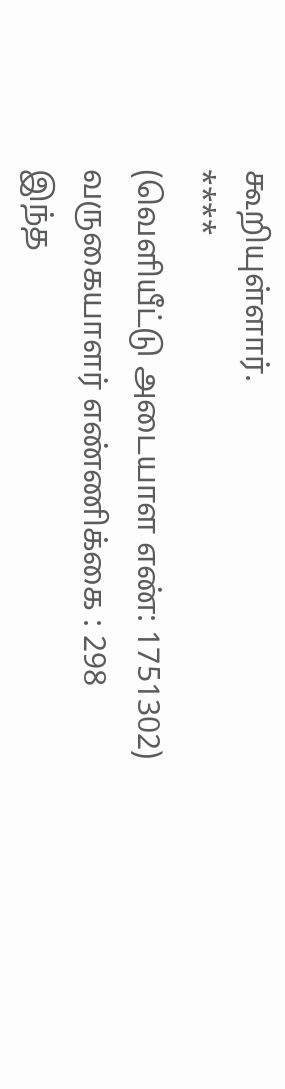கூறியுள்ளார்.
****
(வெளியீட்டு அடையாள எண்: 1751302)
வருகையாளர் எண்ணிக்கை : 298
இந்த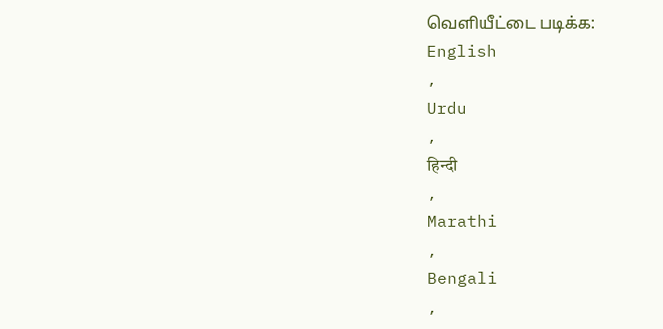வெளியீட்டை படிக்க:
English
,
Urdu
,
हिन्दी
,
Marathi
,
Bengali
,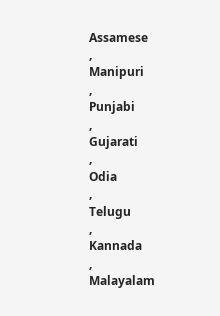Assamese
,
Manipuri
,
Punjabi
,
Gujarati
,
Odia
,
Telugu
,
Kannada
,
Malayalam